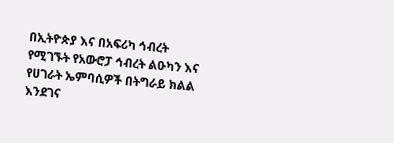በኢትዮጵያ እና በአፍሪካ ኅብረት የሚገኙት የአውሮፓ ኅብረት ልዑካን እና የሀገራት ኤምባሲዎች በትግራይ ክልል እንደገና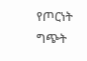የጦርነት ግጭት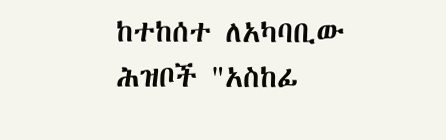ከተከሰተ ለአካባቢው ሕዝቦች "አስከፊ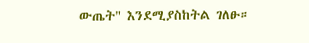ውጤት" እንደሚያስከትል ገለፁ።